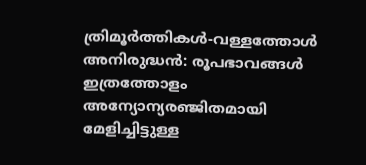ത്രിമൂർത്തികൾ-വള്ളത്തോൾ
അനിരുദ്ധൻ: രൂപഭാവങ്ങൾ ഇത്രത്തോളം അന്യോന്യരഞ്ജിതമായി മേളിച്ചിട്ടുള്ള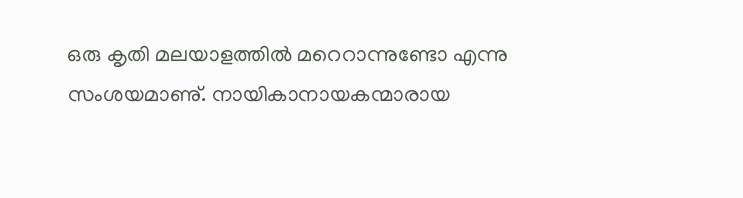ഒരു കൃതി മലയാളത്തിൽ മറെറാന്നുണ്ടോ എന്നു സംശയമാണു്. നായികാനായകന്മാരായ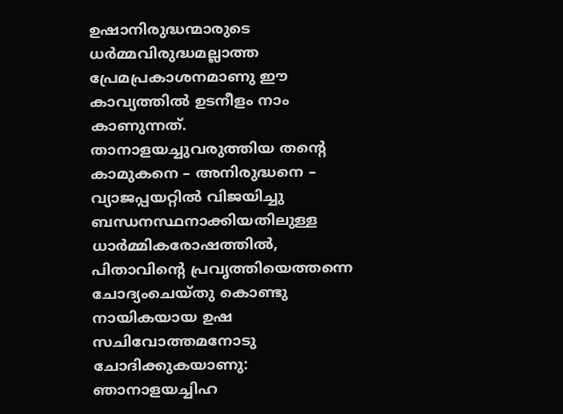ഉഷാനിരുദ്ധന്മാരുടെ ധർമ്മവിരുദ്ധമല്ലാത്ത പ്രേമപ്രകാശനമാണു ഈ കാവ്യത്തിൽ ഉടനീളം നാം കാണുന്നത്. താനാളയച്ചുവരുത്തിയ തൻ്റെ കാമുകനെ – അനിരുദ്ധനെ – വ്യാജപ്പയറ്റിൽ വിജയിച്ചു ബന്ധനസ്ഥനാക്കിയതിലുള്ള ധാർമ്മികരോഷത്തിൽ, പിതാവിൻ്റെ പ്രവൃത്തിയെത്തന്നെ ചോദ്യംചെയ്തു കൊണ്ടു നായികയായ ഉഷ സചിവോത്തമനോടു ചോദിക്കുകയാണു:
ഞാനാളയച്ചിഹ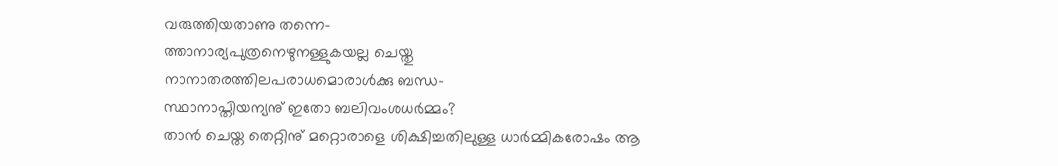വരുത്തിയതാണു തന്നെ-
ത്താനാര്യപുത്രനെഴുനള്ളുകയല്ല ചെയ്തു
നാനാതരത്തിലപരാധമൊരാൾക്കു ബന്ധ-
സ്ഥാനാപ്തിയന്യനു് ഇതോ ബലിവംശധർമ്മം?
താൻ ചെയ്ത തെറ്റിനു് മറ്റൊരാളെ ശിക്ഷിച്ചതിലുള്ള ധാർമ്മികരോഷം ആ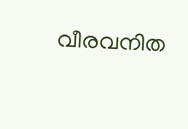വീരവനിത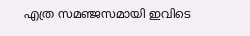എത്ര സമഞ്ജസമായി ഇവിടെ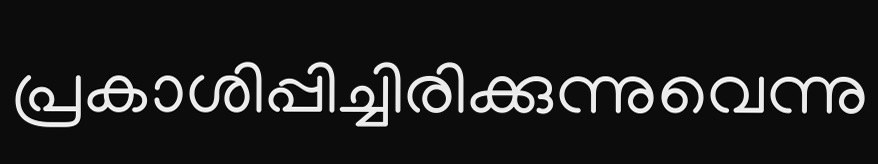പ്രകാശിപ്പിച്ചിരിക്കുന്നുവെന്നു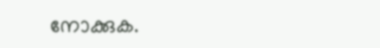നോക്കുക.